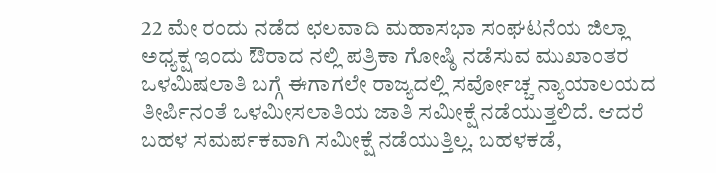22 ಮೇ ರಂದು ನಡೆದ ಛಲವಾದಿ ಮಹಾಸಭಾ ಸಂಘಟನೆಯ ಜಿಲ್ಲಾ ಅಧ್ಯಕ್ಷ ಇಂದು ಔರಾದ ನಲ್ಲಿ ಪತ್ರಿಕಾ ಗೋಷ್ಠಿ ನಡೆಸುವ ಮುಖಾಂತರ ಒಳಮಿಷಲಾತಿ ಬಗ್ಗೆ ಈಗಾಗಲೇ ರಾಜ್ಯದಲ್ಲಿ ಸರ್ವೋಚ್ಚ ನ್ಯಾಯಾಲಯದ ತೀರ್ಪಿನಂತೆ ಒಳಮೀಸಲಾತಿಯ ಜಾತಿ ಸಮೀಕ್ಷೆ ನಡೆಯುತ್ತಲಿದೆ. ಆದರೆ ಬಹಳ ಸಮರ್ಪಕವಾಗಿ ಸಮೀಕ್ಷೆ ನಡೆಯುತ್ತಿಲ್ಲ. ಬಹಳಕಡೆ,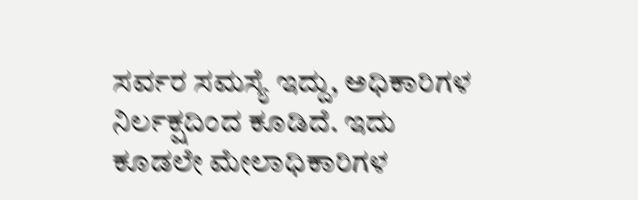ಸರ್ವರ ಸಮಸ್ಯೆ ಇದ್ದು, ಅಧಿಕಾರಿಗಳ ನಿರ್ಲಕ್ಷದಿಂದ ಕೂಡಿದೆ. ಇದು ಕೂಡಲೇ ಮೇಲಾಧಿಕಾರಿಗಳ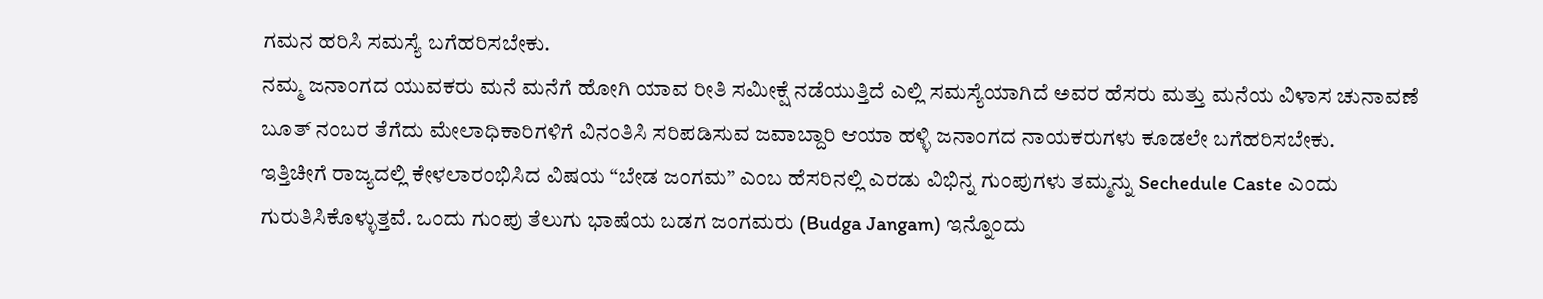ಗಮನ ಹರಿಸಿ ಸಮಸ್ಯೆ ಬಗೆಹರಿಸಬೇಕು.
ನಮ್ಮ ಜನಾಂಗದ ಯುವಕರು ಮನೆ ಮನೆಗೆ ಹೋಗಿ ಯಾವ ರೀತಿ ಸಮೀಕ್ಷೆ ನಡೆಯುತ್ತಿದೆ ಎಲ್ಲಿ ಸಮಸ್ಯೆಯಾಗಿದೆ ಅವರ ಹೆಸರು ಮತ್ತು ಮನೆಯ ವಿಳಾಸ ಚುನಾವಣೆ ಬೂತ್ ನಂಬರ ತೆಗೆದು ಮೇಲಾಧಿಕಾರಿಗಳಿಗೆ ವಿನಂತಿಸಿ ಸರಿಪಡಿಸುವ ಜವಾಬ್ದಾರಿ ಆಯಾ ಹಳ್ಳಿ ಜನಾಂಗದ ನಾಯಕರುಗಳು ಕೂಡಲೇ ಬಗೆಹರಿಸಬೇಕು.
ಇತ್ತಿಚೀಗೆ ರಾಜ್ಯದಲ್ಲಿ ಕೇಳಲಾರಂಭಿಸಿದ ವಿಷಯ “ಬೇಡ ಜಂಗಮ” ಎಂಬ ಹೆಸರಿನಲ್ಲಿ ಎರಡು ವಿಭಿನ್ನ ಗುಂಪುಗಳು ತಮ್ಮನ್ನು Sechedule Caste ಎಂದು ಗುರುತಿಸಿಕೊಳ್ಳುತ್ತವೆ. ಒಂದು ಗುಂಪು ತೆಲುಗು ಭಾಷೆಯ ಬಡಗ ಜಂಗಮರು (Budga Jangam) ಇನ್ನೊಂದು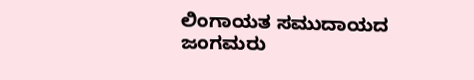ಲಿಂಗಾಯತ ಸಮುದಾಯದ ಜಂಗಮರು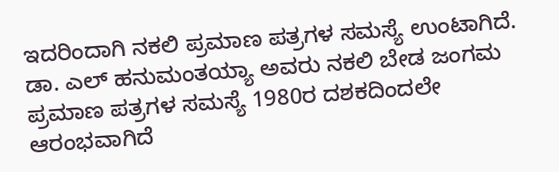ಇದರಿಂದಾಗಿ ನಕಲಿ ಪ್ರಮಾಣ ಪತ್ರಗಳ ಸಮಸ್ಯೆ ಉಂಟಾಗಿದೆ.
ಡಾ. ಎಲ್ ಹನುಮಂತಯ್ಯಾ ಅವರು ನಕಲಿ ಬೇಡ ಜಂಗಮ ಪ್ರಮಾಣ ಪತ್ರಗಳ ಸಮಸ್ಯೆ 1980ರ ದಶಕದಿಂದಲೇ ಆರಂಭವಾಗಿದೆ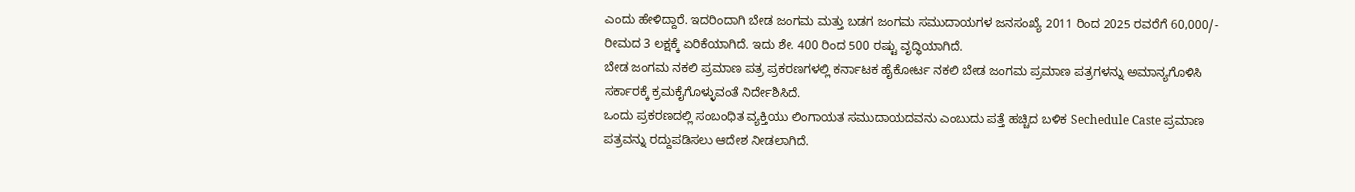ಎಂದು ಹೇಳಿದ್ದಾರೆ. ಇದರಿಂದಾಗಿ ಬೇಡ ಜಂಗಮ ಮತ್ತು ಬಡಗ ಜಂಗಮ ಸಮುದಾಯಗಳ ಜನಸಂಖ್ಯೆ 2011 ರಿಂದ 2025 ರವರೆಗೆ 60,000/- ರೀಮದ 3 ಲಕ್ಷಕ್ಕೆ ಏರಿಕೆಯಾಗಿದೆ. ಇದು ಶೇ. 400 ರಿಂದ 500 ರಷ್ಟು ವೃದ್ಧಿಯಾಗಿದೆ.
ಬೇಡ ಜಂಗಮ ನಕಲಿ ಪ್ರಮಾಣ ಪತ್ರ ಪ್ರಕರಣಗಳಲ್ಲಿ ಕರ್ನಾಟಕ ಹೈಕೋರ್ಟ ನಕಲಿ ಬೇಡ ಜಂಗಮ ಪ್ರಮಾಣ ಪತ್ರಗಳನ್ನು ಅಮಾನ್ಯಗೊಳಿಸಿ ಸರ್ಕಾರಕ್ಕೆ ಕ್ರಮಕೈಗೊಳ್ಳುವಂತೆ ನಿರ್ದೇಶಿಸಿದೆ.
ಒಂದು ಪ್ರಕರಣದಲ್ಲಿ ಸಂಬಂಧಿತ ವ್ಯಕ್ತಿಯು ಲಿಂಗಾಯತ ಸಮುದಾಯದವನು ಎಂಬುದು ಪತ್ತೆ ಹಚ್ಚಿದ ಬಳಿಕ Sechedule Caste ಪ್ರಮಾಣ ಪತ್ರವನ್ನು ರದ್ದುಪಡಿಸಲು ಆದೇಶ ನೀಡಲಾಗಿದೆ.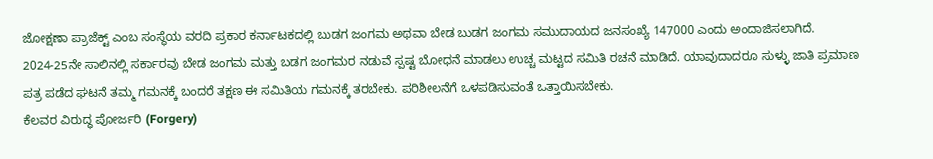ಜೋಕ್ಷಣಾ ಪ್ರಾಜೆಕ್ಟ್ ಎಂಬ ಸಂಸ್ಥೆಯ ವರದಿ ಪ್ರಕಾರ ಕರ್ನಾಟಕದಲ್ಲಿ ಬುಡಗ ಜಂಗಮ ಅಥವಾ ಬೇಡ ಬುಡಗ ಜಂಗಮ ಸಮುದಾಯದ ಜನಸಂಖ್ಯೆ 147000 ಎಂದು ಅಂದಾಜಿಸಲಾಗಿದೆ.
2024-25ನೇ ಸಾಲಿನಲ್ಲಿ ಸರ್ಕಾರವು ಬೇಡ ಜಂಗಮ ಮತ್ತು ಬಡಗ ಜಂಗಮರ ನಡುವೆ ಸ್ಪಷ್ಟ ಬೋಧನೆ ಮಾಡಲು ಉಚ್ಚ ಮಟ್ಟದ ಸಮಿತಿ ರಚನೆ ಮಾಡಿದೆ. ಯಾವುದಾದರೂ ಸುಳ್ಳು ಜಾತಿ ಪ್ರಮಾಣ ಪತ್ರ ಪಡೆದ ಘಟನೆ ತಮ್ಮ ಗಮನಕ್ಕೆ ಬಂದರೆ ತಕ್ಷಣ ಈ ಸಮಿತಿಯ ಗಮನಕ್ಕೆ ತರಬೇಕು. ಪರಿಶೀಲನೆಗೆ ಒಳಪಡಿಸುವಂತೆ ಒತ್ತಾಯಿಸಬೇಕು.
ಕೆಲವರ ವಿರುದ್ಧ ಪೋರ್ಜರಿ (Forgery)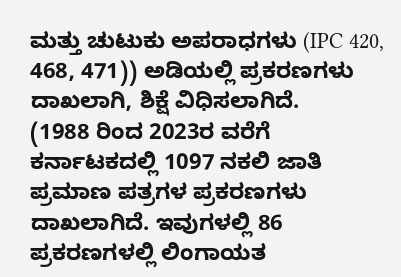ಮತ್ತು ಚುಟುಕು ಅಪರಾಧಗಳು (IPC 420, 468, 471)) ಅಡಿಯಲ್ಲಿ ಪ್ರಕರಣಗಳು ದಾಖಲಾಗಿ, ಶಿಕ್ಷೆ ವಿಧಿಸಲಾಗಿದೆ.
(1988 ರಿಂದ 2023ರ ವರೆಗೆ ಕರ್ನಾಟಕದಲ್ಲಿ 1097 ನಕಲಿ ಜಾತಿ ಪ್ರಮಾಣ ಪತ್ರಗಳ ಪ್ರಕರಣಗಳು ದಾಖಲಾಗಿದೆ. ಇವುಗಳಲ್ಲಿ 86 ಪ್ರಕರಣಗಳಲ್ಲಿ ಲಿಂಗಾಯತ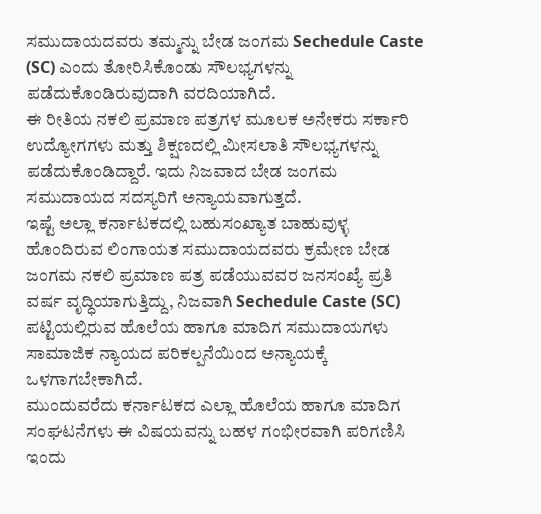ಸಮುದಾಯದವರು ತಮ್ಮನ್ನು ಬೇಡ ಜಂಗಮ Sechedule Caste (SC) ಎಂದು ತೋರಿಸಿಕೊಂಡು ಸೌಲಭ್ಯಗಳನ್ನು ಪಡೆದುಕೊಂಡಿರುವುದಾಗಿ ವರದಿಯಾಗಿದೆ.
ಈ ರೀತಿಯ ನಕಲಿ ಪ್ರಮಾಣ ಪತ್ರಗಳ ಮೂಲಕ ಅನೇಕರು ಸರ್ಕಾರಿ ಉದ್ಯೋಗಗಳು ಮತ್ತು ಶಿಕ್ಷಣದಲ್ಲಿ ಮೀಸಲಾತಿ ಸೌಲಭ್ಯಗಳನ್ನು ಪಡೆದುಕೊಂಡಿದ್ದಾರೆ. ಇದು ನಿಜವಾದ ಬೇಡ ಜಂಗಮ ಸಮುದಾಯದ ಸದಸ್ಯರಿಗೆ ಅನ್ಯಾಯವಾಗುತ್ತದೆ.
ಇಷ್ಟೆ ಅಲ್ಲಾ ಕರ್ನಾಟಕದಲ್ಲಿ ಬಹುಸಂಖ್ಯಾತ ಬಾಹುವುಳ್ಳ ಹೊಂದಿರುವ ಲಿಂಗಾಯತ ಸಮುದಾಯದವರು ಕ್ರಮೇಣ ಬೇಡ ಜಂಗಮ ನಕಲಿ ಪ್ರಮಾಣ ಪತ್ರ ಪಡೆಯುವವರ ಜನಸಂಖ್ಯೆ ಪ್ರತಿ ವರ್ಷ ವೃದ್ಧಿಯಾಗುತ್ತಿದ್ದು, ನಿಜವಾಗಿ Sechedule Caste (SC) ಪಟ್ಟಿಯಲ್ಲಿರುವ ಹೊಲೆಯ ಹಾಗೂ ಮಾದಿಗ ಸಮುದಾಯಗಳು ಸಾಮಾಜಿಕ ನ್ಯಾಯದ ಪರಿಕಲ್ಪನೆಯಿಂದ ಅನ್ಯಾಯಕ್ಕೆ ಒಳಗಾಗಬೇಕಾಗಿದೆ.
ಮುಂದುವರೆದು ಕರ್ನಾಟಕದ ಎಲ್ಲಾ ಹೊಲೆಯ ಹಾಗೂ ಮಾದಿಗ ಸಂಘಟನೆಗಳು ಈ ವಿಷಯವನ್ನು ಬಹಳ ಗಂಭೀರವಾಗಿ ಪರಿಗಣಿಸಿ ಇಂದು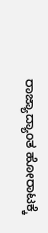ರಾಜ್ಯಾದ್ಯಾಂತ ಹೋರಾಟಕ್ಕೆ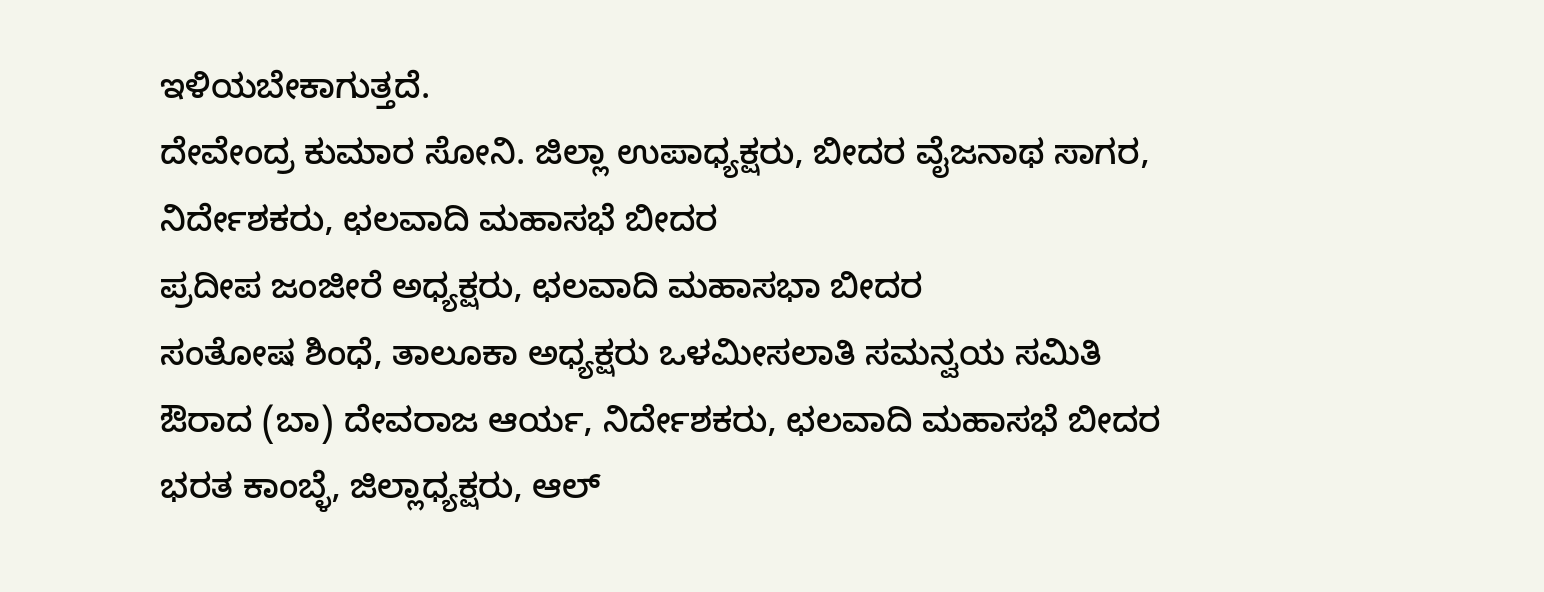ಇಳಿಯಬೇಕಾಗುತ್ತದೆ.
ದೇವೇಂದ್ರ ಕುಮಾರ ಸೋನಿ. ಜಿಲ್ಲಾ ಉಪಾಧ್ಯಕ್ಷರು, ಬೀದರ ವೈಜನಾಥ ಸಾಗರ, ನಿರ್ದೇಶಕರು, ಛಲವಾದಿ ಮಹಾಸಭೆ ಬೀದರ
ಪ್ರದೀಪ ಜಂಜೀರೆ ಅಧ್ಯಕ್ಷರು, ಛಲವಾದಿ ಮಹಾಸಭಾ ಬೀದರ
ಸಂತೋಷ ಶಿಂಧೆ, ತಾಲೂಕಾ ಅಧ್ಯಕ್ಷರು ಒಳಮೀಸಲಾತಿ ಸಮನ್ವಯ ಸಮಿತಿ ಔರಾದ (ಬಾ) ದೇವರಾಜ ಆರ್ಯ, ನಿರ್ದೇಶಕರು, ಛಲವಾದಿ ಮಹಾಸಭೆ ಬೀದರ ಭರತ ಕಾಂಬ್ಳೆ, ಜಿಲ್ಲಾಧ್ಯಕ್ಷರು, ಆಲ್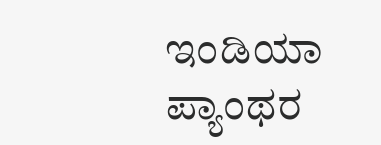ಇಂಡಿಯಾ ಪ್ಯಾಂಥರ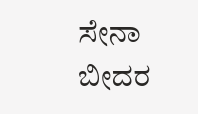ಸೇನಾ ಬೀದರ